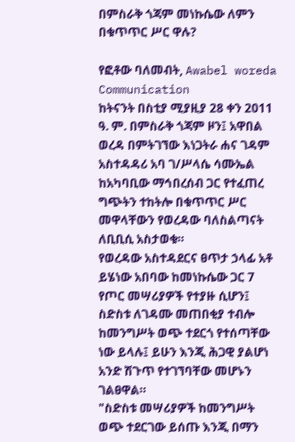በምስራቅ ጎጃም መነኩሴው ለምን በቁጥጥር ሥር ዋሉ?

የፎቶው ባለመብት, Awabel woreda Communication
ከትናንት በስቲያ ሚያዚያ 28 ቀን 2011 ዓ. ም. በምስራቅ ጎጃም ዞን፤ አዋበል ወረዳ በምትገኘው እነጋትራ ሐና ገዳም አስተዳዳሪ አባ ገ/ሥላሴ ሳሙኤል ከአካባቢው ማኅበረሰብ ጋር የተፈጠረ ግጭትን ተከትሎ በቁጥጥር ሥር መዋላቸውን የወረዳው ባለስልጣናት ለቢቢሲ አስታወቁ።
የወረዳው አስተዳደርና ፀጥታ ኃላፊ አቶ ይሄነው አበባው ከመነኩሴው ጋር 7 የጦር መሣሪያዎች የተያዙ ሲሆን፤ ስድስቱ ለገዳሙ መጠበቂያ ተብሎ ከመንግሥት ወጭ ተደርጎ የተሰጣቸው ነው ይላሉ፤ ይሁን እንጂ ሕጋዊ ያልሆነ አንድ ሽጉጥ የተገኘባቸው መሆኑን ገልፀዋል።
"ስድስቱ መሣሪያዎች ከመንግሥት ወጭ ተደርገው ይሰጡ እንጂ በማን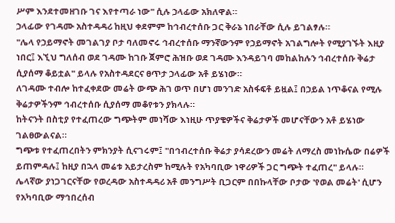ሥም እንደተመዘገቡ ገና እየተጣራ ነው" ሲሉ ኃላፊው አክለዋል።
ኃላፊው የገዳሙ አስተዳዳሪ ከዚህ ቀደምም ከኅብረተሰቡ ጋር ቅራኔ ነበራቸው ሲሉ ይገልፃሉ።
"ሌላ የኃይማኖት መገልገያ ቦታ ባለመኖሩ ኅብረተሰቡ ማንኛውንም የኃይማኖት አገልግሎት የሚያገኙት እዚያ ነበር፤ እኚህ ግለሰብ ወደ ገዳሙ ከገቡ ጀምሮ ሕዝቡ ወደ ገዳሙ እንዳይገባ መከልከሉን ኅብረተሰቡ ቅሬታ ሲያሰማ ቆይቷል" ይላሉ የአስተዳደርና ፀጥታ ኃላፊው አቶ ይሄነው።
ለገዳሙ ተብሎ ከተፈቀደው መሬት ውጭ ሕገ ወጥ በሆነ መንገድ አስፋፍቶ ይዟል፤ በኃይል ነጥቆናል የሚሉ ቅሬታዎችንም ኅብረተሰቡ ሲያሰማ መቆየቱን ያክላሉ።
ከትናንት በስቲያ የተፈጠረው ግጭትም መነሻው እነዚሁ ጥያቄዎችና ቅሬታዎች መሆናቸውን አቶ ይሄነው ገልፀውልናል።
ግጭቱ የተፈጠረበትን ምክንያት ሲናገሩም፤ "በኅብረተሰቡ ቅሬታ ያሳደረውን መሬት ለማረስ መነኩሴው በሬዎች ይጠምዳሉ፤ ከዚያ በኋላ መሬቱ አይታረስም ከሚሉት የአካባቢው ነዋሪዎች ጋር ግጭት ተፈጠረ" ይላሉ።
ሌላኛው ያነጋገርናቸው የወረዳው አስተዳዳሪ አቶ መንግሥት ቢጋርም በበኩላቸው ቦታው 'የወል መሬት' ሲሆን የአካባቢው ማኅበረሰብ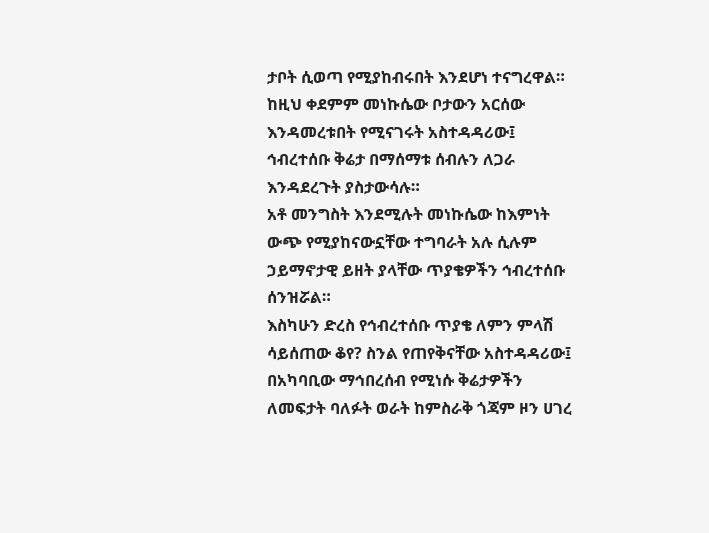ታቦት ሲወጣ የሚያከብሩበት እንደሆነ ተናግረዋል።
ከዚህ ቀደምም መነኩሴው ቦታውን አርሰው እንዳመረቱበት የሚናገሩት አስተዳዳሪው፤ ኅብረተሰቡ ቅሬታ በማሰማቱ ሰብሉን ለጋራ እንዳደረጉት ያስታውሳሉ።
አቶ መንግስት እንደሚሉት መነኩሴው ከእምነት ውጭ የሚያከናውኗቸው ተግባራት አሉ ሲሉም ኃይማኖታዊ ይዘት ያላቸው ጥያቄዎችን ኅብረተሰቡ ሰንዝሯል።
እስካሁን ድረስ የኅብረተሰቡ ጥያቄ ለምን ምላሽ ሳይሰጠው ቆየ? ስንል የጠየቅናቸው አስተዳዳሪው፤ በአካባቢው ማኅበረሰብ የሚነሱ ቅሬታዎችን ለመፍታት ባለፉት ወራት ከምስራቅ ጎጃም ዞን ሀገረ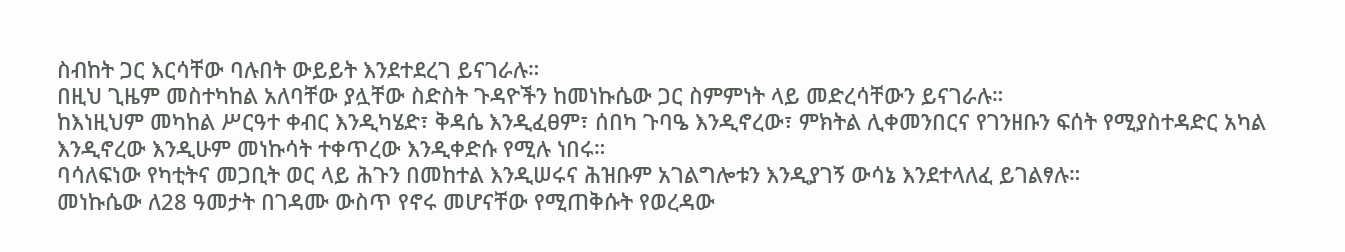ስብከት ጋር እርሳቸው ባሉበት ውይይት እንደተደረገ ይናገራሉ።
በዚህ ጊዜም መስተካከል አለባቸው ያሏቸው ስድስት ጉዳዮችን ከመነኩሴው ጋር ስምምነት ላይ መድረሳቸውን ይናገራሉ።
ከእነዚህም መካከል ሥርዓተ ቀብር እንዲካሄድ፣ ቅዳሴ እንዲፈፀም፣ ሰበካ ጉባዔ እንዲኖረው፣ ምክትል ሊቀመንበርና የገንዘቡን ፍሰት የሚያስተዳድር አካል እንዲኖረው እንዲሁም መነኩሳት ተቀጥረው እንዲቀድሱ የሚሉ ነበሩ።
ባሳለፍነው የካቲትና መጋቢት ወር ላይ ሕጉን በመከተል እንዲሠሩና ሕዝቡም አገልግሎቱን እንዲያገኝ ውሳኔ እንደተላለፈ ይገልፃሉ።
መነኩሴው ለ28 ዓመታት በገዳሙ ውስጥ የኖሩ መሆናቸው የሚጠቅሱት የወረዳው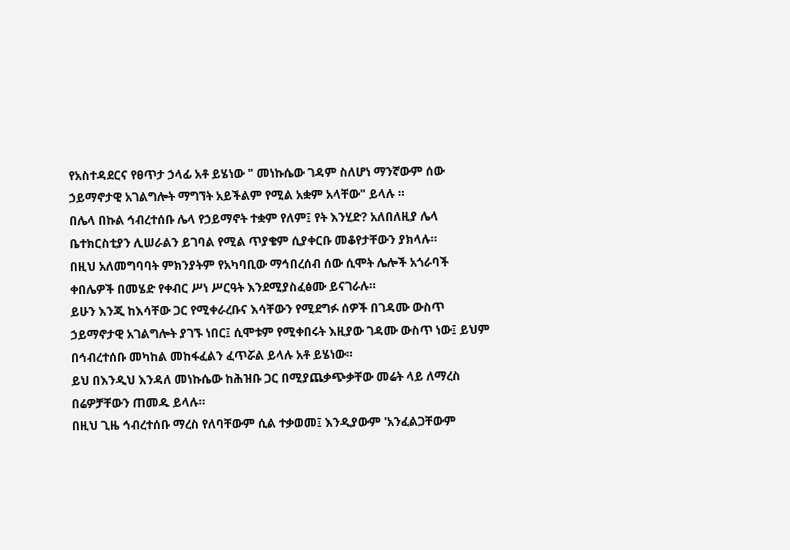የአስተዳደርና የፀጥታ ኃላፊ አቶ ይሄነው " መነኩሴው ገዳም ስለሆነ ማንኛውም ሰው ኃይማኖታዊ አገልግሎት ማግኘት አይችልም የሚል አቋም አላቸው" ይላሉ ።
በሌላ በኩል ኅብረተሰቡ ሌላ የኃይማኖት ተቋም የለም፤ የት እንሂድ? አለበለዚያ ሌላ ቤተክርስቲያን ሊሠራልን ይገባል የሚል ጥያቄም ሲያቀርቡ መቆየታቸውን ያክላሉ።
በዚህ አለመግባባት ምክንያትም የአካባቢው ማኅበረሰብ ሰው ሲሞት ሌሎች አጎራባች ቀበሌዎች በመሄድ የቀብር ሥነ ሥርዓት እንደሚያስፈፅሙ ይናገራሉ።
ይሁን እንጂ ከእሳቸው ጋር የሚቀራረቡና እሳቸውን የሚደግፉ ሰዎች በገዳሙ ውስጥ ኃይማኖታዊ አገልግሎት ያገኙ ነበር፤ ሲሞቱም የሚቀበሩት እዚያው ገዳሙ ውስጥ ነው፤ ይህም በኅብረተሰቡ መካከል መከፋፈልን ፈጥሯል ይላሉ አቶ ይሄነው።
ይህ በእንዲህ እንዳለ መነኩሴው ከሕዝቡ ጋር በሚያጨቃጭቃቸው መሬት ላይ ለማረስ በሬዎቻቸውን ጠመዱ ይላሉ።
በዚህ ጊዜ ኅብረተሰቡ ማረስ የለባቸውም ሲል ተቃወመ፤ እንዲያውም 'አንፈልጋቸውም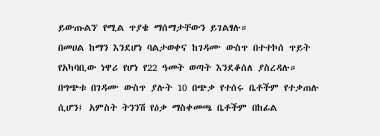ይውጡልን' የሚል ጥያቄ ማሰማታቸውን ይገልፃሉ።
በመሀል ከማን እንደሆነ ባልታወቀና ከገዳሙ ውስጥ በተተኮሰ ጥይት የአካባቢው ነዋሪ የሆነ የ22 ዓመት ወጣት እንደቆሰለ ያስረዳሉ።
በግጭቱ በገዳሙ ውስጥ ያሉት 10 በጭቃ የተሰሩ ቤቶችም የተቃጠሉ ሲሆን፤ አምስት ትንንሽ የዕቃ ማስቀመጫ ቤቶችም በከፊል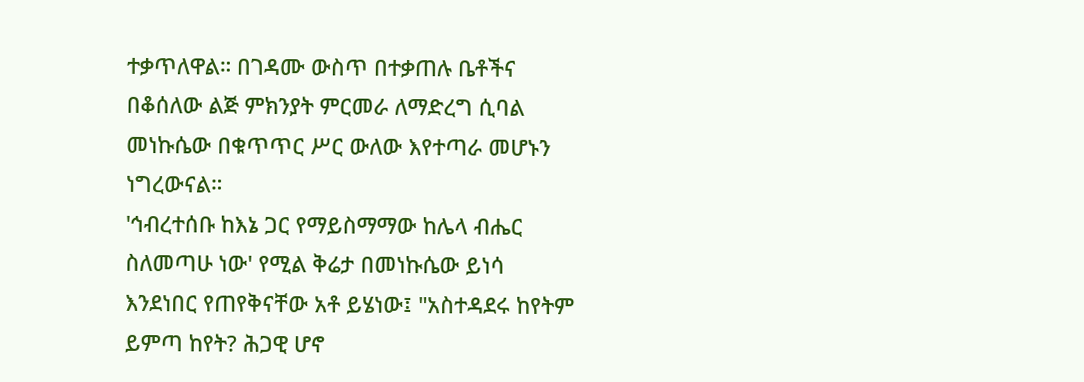ተቃጥለዋል። በገዳሙ ውስጥ በተቃጠሉ ቤቶችና በቆሰለው ልጅ ምክንያት ምርመራ ለማድረግ ሲባል መነኩሴው በቁጥጥር ሥር ውለው እየተጣራ መሆኑን ነግረውናል።
'ኅብረተሰቡ ከእኔ ጋር የማይስማማው ከሌላ ብሔር ስለመጣሁ ነው' የሚል ቅሬታ በመነኩሴው ይነሳ እንደነበር የጠየቅናቸው አቶ ይሄነው፤ "አስተዳደሩ ከየትም ይምጣ ከየት? ሕጋዊ ሆኖ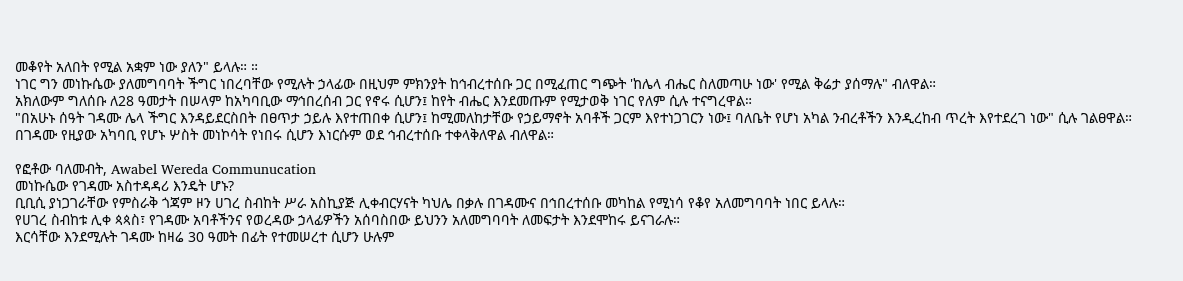መቆየት አለበት የሚል አቋም ነው ያለን" ይላሉ። ።
ነገር ግን መነኩሴው ያለመግባባት ችግር ነበረባቸው የሚሉት ኃላፊው በዚህም ምክንያት ከኅብረተሰቡ ጋር በሚፈጠር ግጭት 'ከሌላ ብሔር ስለመጣሁ ነው' የሚል ቅሬታ ያሰማሉ" ብለዋል።
አክለውም ግለሰቡ ለ28 ዓመታት በሠላም ከአካባቢው ማኅበረሰብ ጋር የኖሩ ሲሆን፤ ከየት ብሔር እንደመጡም የሚታወቅ ነገር የለም ሲሉ ተናግረዋል።
"በአሁኑ ሰዓት ገዳሙ ሌላ ችግር እንዳይደርስበት በፀጥታ ኃይሉ እየተጠበቀ ሲሆን፤ ከሚመለከታቸው የኃይማኖት አባቶች ጋርም እየተነጋገርን ነው፤ ባለቤት የሆነ አካል ንብረቶችን እንዲረከብ ጥረት እየተደረገ ነው" ሲሉ ገልፀዋል።
በገዳሙ የዚያው አካባቢ የሆኑ ሦስት መነኮሳት የነበሩ ሲሆን እነርሱም ወደ ኅብረተሰቡ ተቀላቅለዋል ብለዋል።

የፎቶው ባለመብት, Awabel Wereda Communucation
መነኩሴው የገዳሙ አስተዳዳሪ እንዴት ሆኑ?
ቢቢሲ ያነጋገራቸው የምስራቅ ጎጃም ዞን ሀገረ ስብከት ሥራ አስኪያጅ ሊቀብርሃናት ካህሌ በቃሉ በገዳሙና በኅበረተሰቡ መካከል የሚነሳ የቆየ አለመግባባት ነበር ይላሉ።
የሀገረ ስብከቱ ሊቀ ጳጳስ፣ የገዳሙ አባቶችንና የወረዳው ኃላፊዎችን አሰባስበው ይህንን አለመግባባት ለመፍታት እንደሞከሩ ይናገራሉ።
እርሳቸው እንደሚሉት ገዳሙ ከዛሬ 30 ዓመት በፊት የተመሠረተ ሲሆን ሁሉም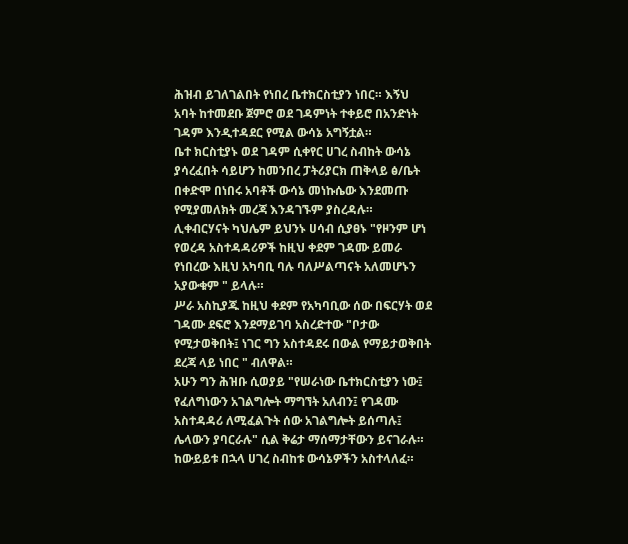ሕዝብ ይገለገልበት የነበረ ቤተክርስቲያን ነበር። እኝህ አባት ከተመደቡ ጀምሮ ወደ ገዳምነት ተቀይሮ በአንድነት ገዳም እንዲተዳደር የሚል ውሳኔ አግኝቷል።
ቤተ ክርስቲያኑ ወደ ገዳም ሲቀየር ሀገረ ስብከት ውሳኔ ያሳረፈበት ሳይሆን ከመንበረ ፓትሪያርክ ጠቅላይ ፅ/ቤት በቀድሞ በነበሩ አባቶች ውሳኔ መነኩሴው እንደመጡ የሚያመለክት መረጃ እንዳገኙም ያስረዳሉ።
ሊቀብርሃናት ካህሌም ይህንኑ ሀሳብ ሲያፀኑ "የዞንም ሆነ የወረዳ አስተዳዳሪዎች ከዚህ ቀደም ገዳሙ ይመራ የነበረው እዚህ አካባቢ ባሉ ባለሥልጣናት አለመሆኑን አያውቁም " ይላሉ።
ሥራ አስኪያጁ ከዚህ ቀደም የአካባቢው ሰው በፍርሃት ወደ ገዳሙ ደፍሮ እንደማይገባ አስረድተው "ቦታው የሚታወቅበት፤ ነገር ግን አስተዳደሩ በውል የማይታወቅበት ደረጃ ላይ ነበር " ብለዋል።
አሁን ግን ሕዝቡ ሲወያይ "የሠራነው ቤተክርስቲያን ነው፤ የፈለግነውን አገልግሎት ማግኘት አለብን፤ የገዳሙ አስተዳዳሪ ለሚፈልጉት ሰው አገልግሎት ይሰጣሉ፤ ሌላውን ያባርራሉ" ሲል ቅሬታ ማሰማታቸውን ይናገራሉ።
ከውይይቱ በኋላ ሀገረ ስብከቱ ውሳኔዎችን አስተላለፈ።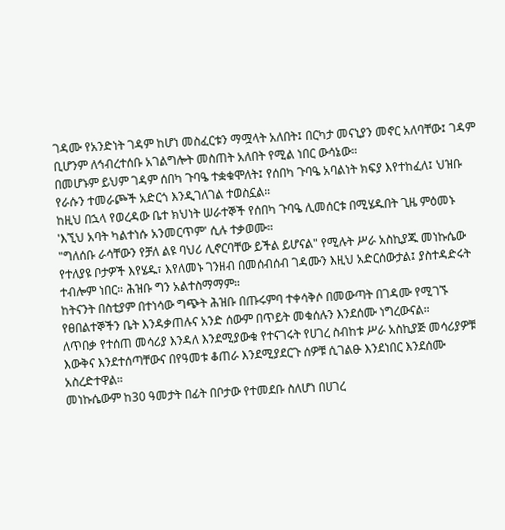ገዳሙ የአንድነት ገዳም ከሆነ መስፈርቱን ማሟላት አለበት፤ በርካታ መናኒያን መኖር አለባቸው፤ ገዳም ቢሆንም ለኅብረተሰቡ አገልግሎት መስጠት አለበት የሚል ነበር ውሳኔው።
በመሆኑም ይህም ገዳም ሰበካ ጉባዔ ተቋቁሞለት፤ የሰበካ ጉባዔ አባልነት ክፍያ እየተከፈለ፤ ህዝቡ የራሱን ተመራጮች አድርጎ እንዲገለገል ተወስኗል።
ከዚህ በኋላ የወረዳው ቤተ ክህነት ሠራተኞች የሰበካ ጉባዔ ሊመሰርቱ በሚሄዱበት ጊዜ ምዕመኑ 'እኚህ አባት ካልተነሱ አንመርጥም' ሲሉ ተቃወሙ።
"ግለሰቡ ራሳቸውን የቻለ ልዩ ባህሪ ሊኖርባቸው ይችል ይሆናል" የሚሉት ሥራ አስኪያጁ መነኩሴው የተለያዩ ቦታዎች እየሄዱ፣ እየለመኑ ገንዘብ በመሰብሰብ ገዳሙን እዚህ አድርሰውታል፤ ያስተዳድሩት ተብሎም ነበር። ሕዝቡ ግን አልተስማማም።
ከትናንት በስቲያም በተነሳው ግጭት ሕዝቡ በጡሩምባ ተቀሳቅሶ በመውጣት በገዳሙ የሚገኙ የፀበልተኞችን ቤት እንዳቃጠሉና አንድ ሰውም በጥይት መቁሰሉን እንደሰሙ ነግረውናል።
ለጥበቃ የተሰጠ መሳሪያ እንዳለ እንደሚያውቁ የተናገሩት የሀገረ ስብከቱ ሥራ አስኪያጅ መሳሪያዎቹ እውቅና እንደተሰጣቸውና በየዓመቱ ቆጠራ እንደሚያደርጉ ሰዎቹ ሲገልፁ እንደነበር እንደሰሙ አስረድተዋል።
መነኩሴውም ከ30 ዓመታት በፊት በቦታው የተመደቡ ስለሆነ በሀገረ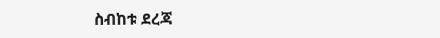ስብከቱ ደረጃ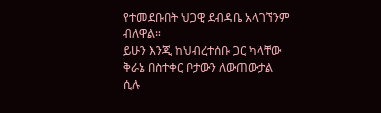የተመደቡበት ህጋዊ ደብዳቤ አላገኘንም ብለዋል።
ይሁን እንጂ ከህብረተሰቡ ጋር ካላቸው ቅራኔ በስተቀር ቦታውን ለውጠውታል ሲሉ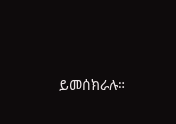ይመሰክራሉ።